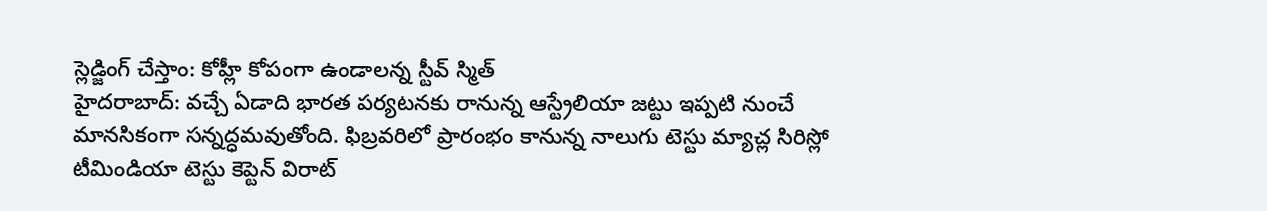స్లెడ్జింగ్ చేస్తాం: కోహ్లీ కోపంగా ఉండాలన్న స్టీవ్ స్మిత్
హైదరాబాద్: వచ్చే ఏడాది భారత పర్యటనకు రానున్న ఆస్ట్రేలియా జట్టు ఇప్పటి నుంచే మానసికంగా సన్నద్ధమవుతోంది. ఫిబ్రవరిలో ప్రారంభం కానున్న నాలుగు టెస్టు మ్యాచ్ల సిరిస్లో టీమిండియా టెస్టు కెప్టెన్ విరాట్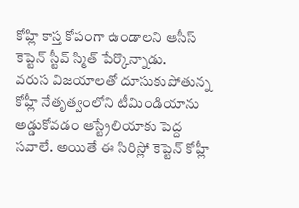కోహ్లి కాస్త కోపంగా ఉండాలని ఆసీస్ కెప్టెన్ స్టీవ్ స్మిత్ పేర్కొన్నాడు.
వరుస విజయాలతో దూసుకుపోతున్న కోహ్లీ నేతృత్వంలోని టీమిండియాను అడ్డుకోవడం ఆస్ట్రేలియాకు పెద్ద సవాలే. అయితే ఈ సిరిస్లో కెప్టెన్ కోహ్లీ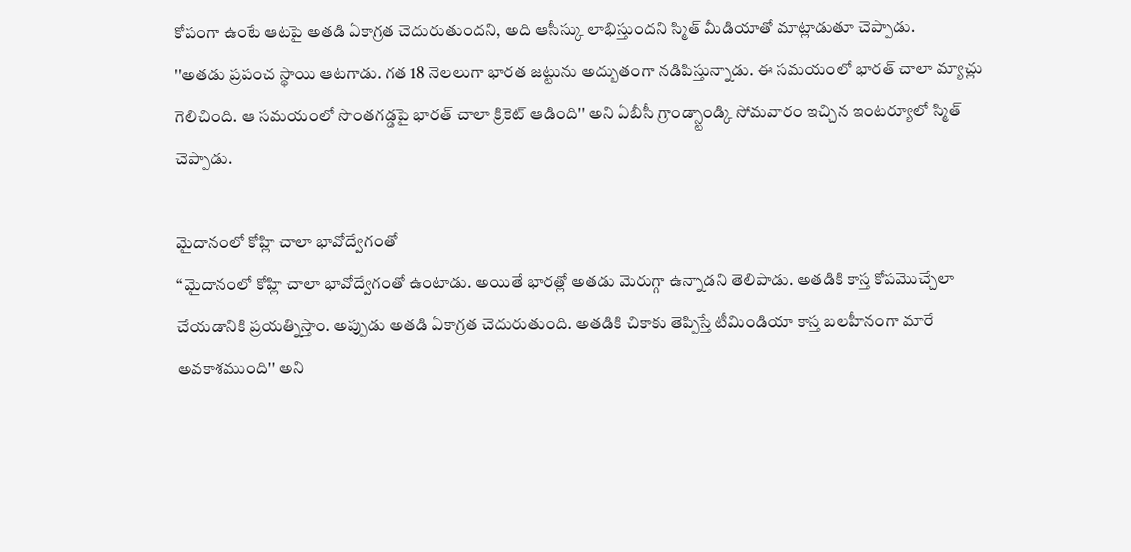కోపంగా ఉంటే ఆటపై అతడి ఏకాగ్రత చెదురుతుందని, అది ఆసీస్కు లాభిస్తుందని స్మిత్ మీడియాతో మాట్లాడుతూ చెప్పాడు.
''అతడు ప్రపంచ స్థాయి ఆటగాడు. గత 18 నెలలుగా భారత జట్టును అద్బుతంగా నడిపిస్తున్నాడు. ఈ సమయంలో భారత్ చాలా మ్యాచ్లు గెలిచింది. ఆ సమయంలో సొంతగడ్డపై భారత్ చాలా క్రికెట్ ఆడింది'' అని ఏబీసీ గ్రాండ్స్టాండ్కి సోమవారం ఇచ్చిన ఇంటర్యూలో స్మిత్ చెప్పాడు.

మైదానంలో కోహ్లి చాలా భావోద్వేగంతో
‘‘మైదానంలో కోహ్లి చాలా భావోద్వేగంతో ఉంటాడు. అయితే భారత్లో అతడు మెరుగ్గా ఉన్నాడని తెలిపాడు. అతడికి కాస్త కోపమొచ్చేలా చేయడానికి ప్రయత్నిస్తాం. అప్పుడు అతడి ఏకాగ్రత చెదురుతుంది. అతడికి చికాకు తెప్పిస్తే టీమిండియా కాస్త బలహీనంగా మారే అవకాశముంది'' అని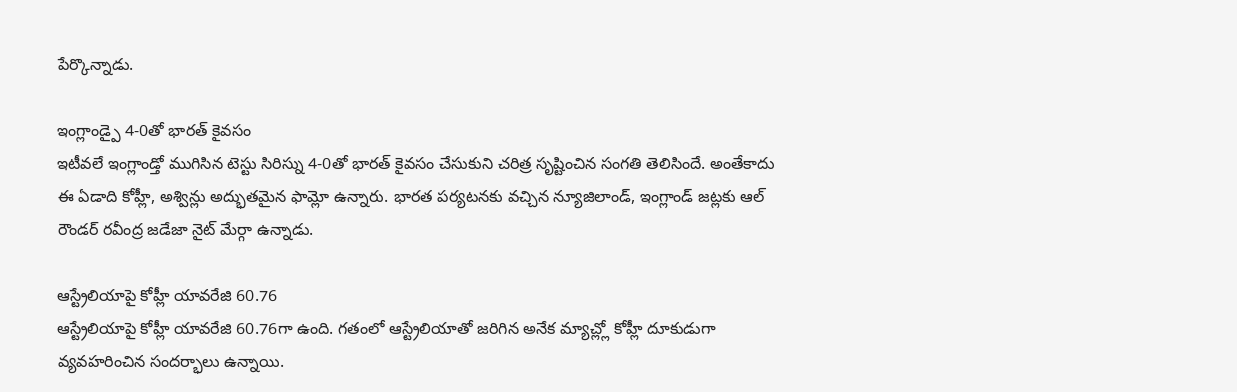పేర్కొన్నాడు.

ఇంగ్లాండ్పై 4-0తో భారత్ కైవసం
ఇటీవలే ఇంగ్లాండ్తో ముగిసిన టెస్టు సిరిస్ను 4-0తో భారత్ కైవసం చేసుకుని చరిత్ర సృష్టించిన సంగతి తెలిసిందే. అంతేకాదు ఈ ఏడాది కోహ్లీ, అశ్విన్లు అద్భుతమైన ఫామ్లో ఉన్నారు. భారత పర్యటనకు వచ్చిన న్యూజిలాండ్, ఇంగ్లాండ్ జట్లకు ఆల్ రౌండర్ రవీంద్ర జడేజా నైట్ మేర్గా ఉన్నాడు.

ఆస్ట్రేలియాపై కోహ్లీ యావరేజి 60.76
ఆస్ట్రేలియాపై కోహ్లీ యావరేజి 60.76గా ఉంది. గతంలో ఆస్ట్రేలియాతో జరిగిన అనేక మ్యాచ్ల్లో కోహ్లీ దూకుడుగా వ్యవహరించిన సందర్భాలు ఉన్నాయి.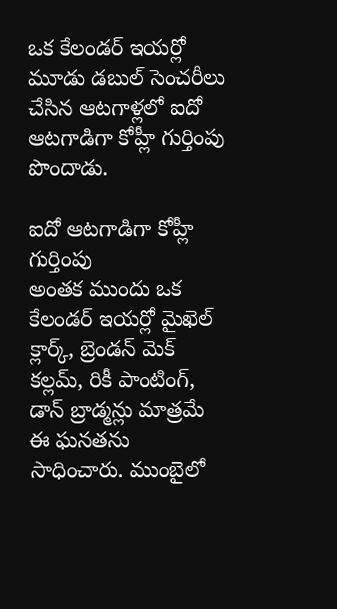ఒక కేలండర్ ఇయర్లో మూడు డబుల్ సెంచరీలు చేసిన ఆటగాళ్లలో ఐదో ఆటగాడిగా కోహ్లీ గుర్తింపు పొందాడు.

ఐదో ఆటగాడిగా కోహ్లీ గుర్తింపు
అంతక ముందు ఒక కేలండర్ ఇయర్లో మైఖెల్ క్లార్క్, బ్రెండన్ మెక్ కల్లమ్, రికీ పాంటింగ్, డాన్ బ్రాడ్మన్లు మాత్రమే ఈ ఘనతను సాధించారు. ముంబైలో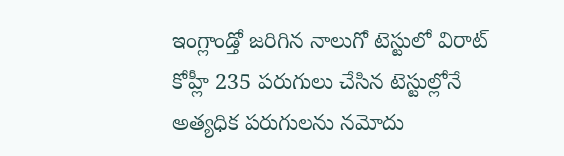ఇంగ్లాండ్తో జరిగిన నాలుగో టెస్టులో విరాట్ కోహ్లీ 235 పరుగులు చేసిన టెస్టుల్లోనే అత్యధిక పరుగులను నమోదు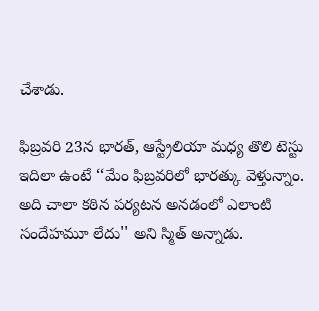చేశాడు.

ఫిబ్రవరి 23న భారత్, ఆస్ట్రేలియా మధ్య తొలి టెస్టు
ఇదిలా ఉంటే ‘‘మేం ఫిబ్రవరిలో భారత్కు వెళ్తున్నాం. అది చాలా కఠిన పర్యటన అనడంలో ఎలాంటి సందేహమూ లేదు'' అని స్మిత్ అన్నాడు.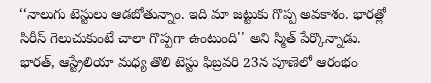‘‘నాలుగు టెస్టులు ఆడబోతున్నాం. ఇది మా జట్టుకు గొప్ప అవకాశం. భారత్లో సిరీస్ గెలుచుకుంటే చాలా గొప్పగా ఉంటుంది'' అని స్మిత్ పేర్కొన్నాడు. భారత్, ఆస్ట్రేలియా మధ్య తొలి టెస్టు ఫిబ్రవరి 23న పూణెలో ఆరంభం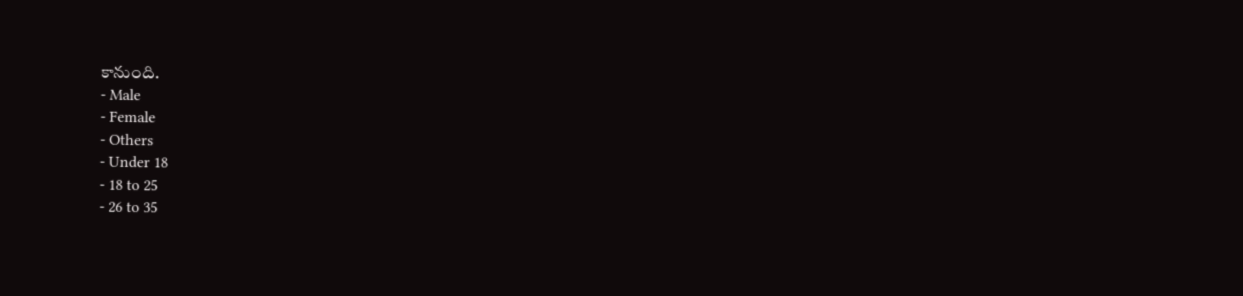కానుంది.
- Male
- Female
- Others
- Under 18
- 18 to 25
- 26 to 35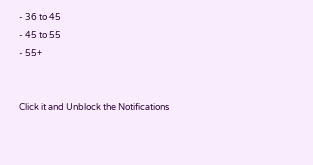- 36 to 45
- 45 to 55
- 55+


Click it and Unblock the Notifications